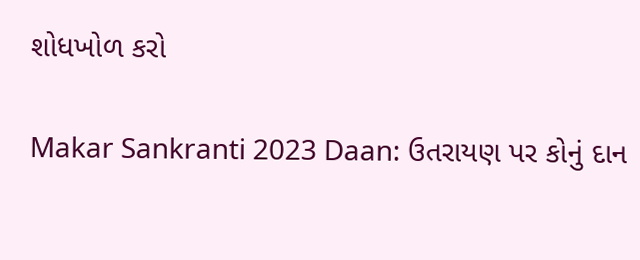શોધખોળ કરો

Makar Sankranti 2023 Daan: ઉતરાયણ પર કોનું દાન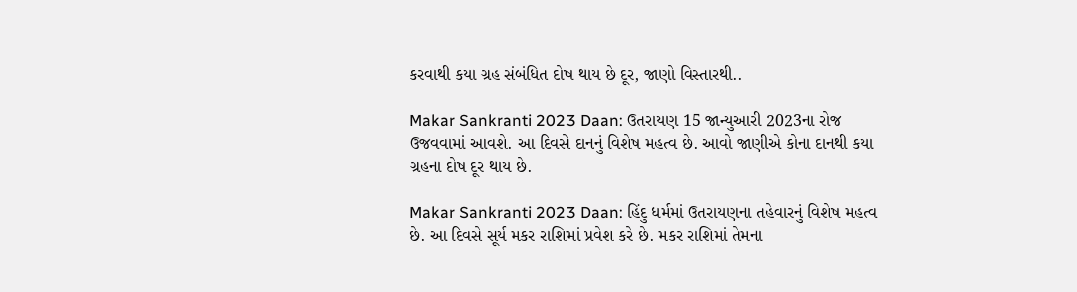કરવાથી કયા ગ્રહ સંબંધિત દોષ થાય છે દૂર, જાણો વિસ્તારથી..

Makar Sankranti 2023 Daan: ઉતરાયણ 15 જાન્યુઆરી 2023ના રોજ ઉજવવામાં આવશે. આ દિવસે દાનનું વિશેષ મહત્વ છે. આવો જાણીએ કોના દાનથી કયા ગ્રહના દોષ દૂર થાય છે.

Makar Sankranti 2023 Daan: હિંદુ ધર્મમાં ઉતરાયણના તહેવારનું વિશેષ મહત્વ છે. આ દિવસે સૂર્ય મકર રાશિમાં પ્રવેશ કરે છે. મકર રાશિમાં તેમના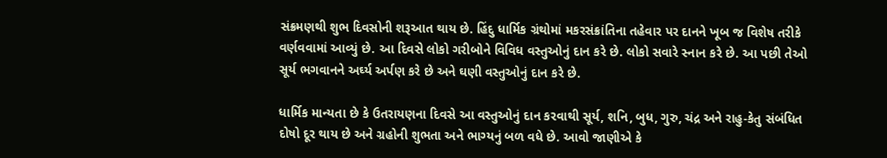સંક્રમણથી શુભ દિવસોની શરૂઆત થાય છે. હિંદુ ધાર્મિક ગ્રંથોમાં મકરસંક્રાંતિના તહેવાર પર દાનને ખૂબ જ વિશેષ તરીકે વર્ણવવામાં આવ્યું છે. આ દિવસે લોકો ગરીબોને વિવિધ વસ્તુઓનું દાન કરે છે. લોકો સવારે સ્નાન કરે છે. આ પછી તેઓ સૂર્ય ભગવાનને અર્ઘ્ય અર્પણ કરે છે અને ઘણી વસ્તુઓનું દાન કરે છે.

ધાર્મિક માન્યતા છે કે ઉતરાયણના દિવસે આ વસ્તુઓનું દાન કરવાથી સૂર્ય, શનિ, બુધ, ગુરુ, ચંદ્ર અને રાહુ-કેતુ સંબંધિત દોષો દૂર થાય છે અને ગ્રહોની શુભતા અને ભાગ્યનું બળ વધે છે. આવો જાણીએ કે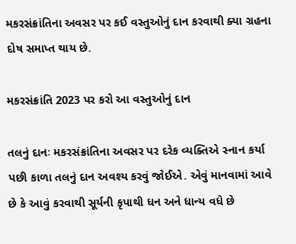મકરસંક્રાંતિના અવસર પર કઈ વસ્તુઓનું દાન કરવાથી ક્યા ગ્રહના દોષ સમાપ્ત થાય છે.

મકરસંક્રાંતિ 2023 પર કરો આ વસ્તુઓનું દાન

તલનું દાનઃ મકરસંક્રાંતિના અવસર પર દરેક વ્યક્તિએ સ્નાન કર્યા પછી કાળા તલનું દાન અવશ્ય કરવું જોઈએ. એવું માનવામાં આવે છે કે આવું કરવાથી સૂર્યની કૃપાથી ધન અને ધાન્ય વધે છે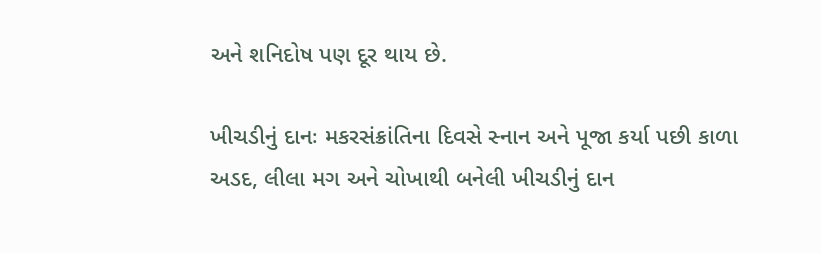અને શનિદોષ પણ દૂર થાય છે.

ખીચડીનું દાનઃ મકરસંક્રાંતિના દિવસે સ્નાન અને પૂજા કર્યા પછી કાળા અડદ, લીલા મગ અને ચોખાથી બનેલી ખીચડીનું દાન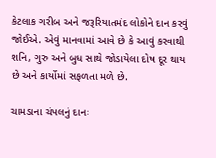કેટલાક ગરીબ અને જરૂરિયાતમંદ લોકોને દાન કરવું જોઈએ. એવું માનવામાં આવે છે કે આવું કરવાથી શનિ, ગુરુ અને બુધ સાથે જોડાયેલા દોષ દૂર થાય છે અને કાર્યોમાં સફળતા મળે છે.

ચામડાના ચંપલનું દાનઃ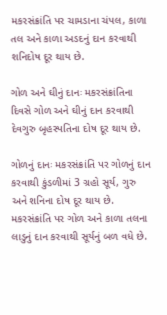મકરસંક્રાંતિ પર ચામડાના ચંપલ, કાળા તલ અને કાળા અડદનું દાન કરવાથી શનિદોષ દૂર થાય છે.

ગોળ અને ઘીનું દાનઃ મકરસંક્રાંતિના દિવસે ગોળ અને ઘીનું દાન કરવાથી દેવગુરુ બૃહસ્પતિના દોષ દૂર થાય છે.

ગોળનું દાનઃ મકરસંક્રાંતિ પર ગોળનું દાન કરવાથી કુંડળીમાં 3 ગ્રહો સૂર્ય, ગુરુ અને શનિના દોષ દૂર થાય છે. મકરસંક્રાંતિ પર ગોળ અને કાળા તલના લાડુનું દાન કરવાથી સૂર્યનું બળ વધે છે.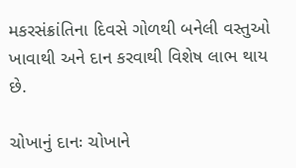મકરસંક્રાંતિના દિવસે ગોળથી બનેલી વસ્તુઓ ખાવાથી અને દાન કરવાથી વિશેષ લાભ થાય છે.

ચોખાનું દાનઃ ચોખાને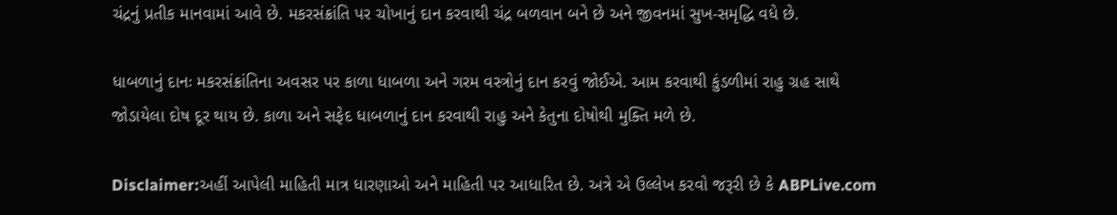ચંદ્રનું પ્રતીક માનવામાં આવે છે. મકરસંક્રાંતિ પર ચોખાનું દાન કરવાથી ચંદ્ર બળવાન બને છે અને જીવનમાં સુખ-સમૃદ્ધિ વધે છે.

ધાબળાનું દાનઃ મકરસંક્રાંતિના અવસર પર કાળા ધાબળા અને ગરમ વસ્ત્રોનું દાન કરવું જોઈએ. આમ કરવાથી કુંડળીમાં રાહુ ગ્રહ સાથે જોડાયેલા દોષ દૂર થાય છે. કાળા અને સફેદ ધાબળાનું દાન કરવાથી રાહુ અને કેતુના દોષોથી મુક્તિ મળે છે.

Disclaimer:અહીં આપેલી માહિતી માત્ર ધારણાઓ અને માહિતી પર આધારિત છે. અત્રે એ ઉલ્લેખ કરવો જરૂરી છે કે ABPLive.com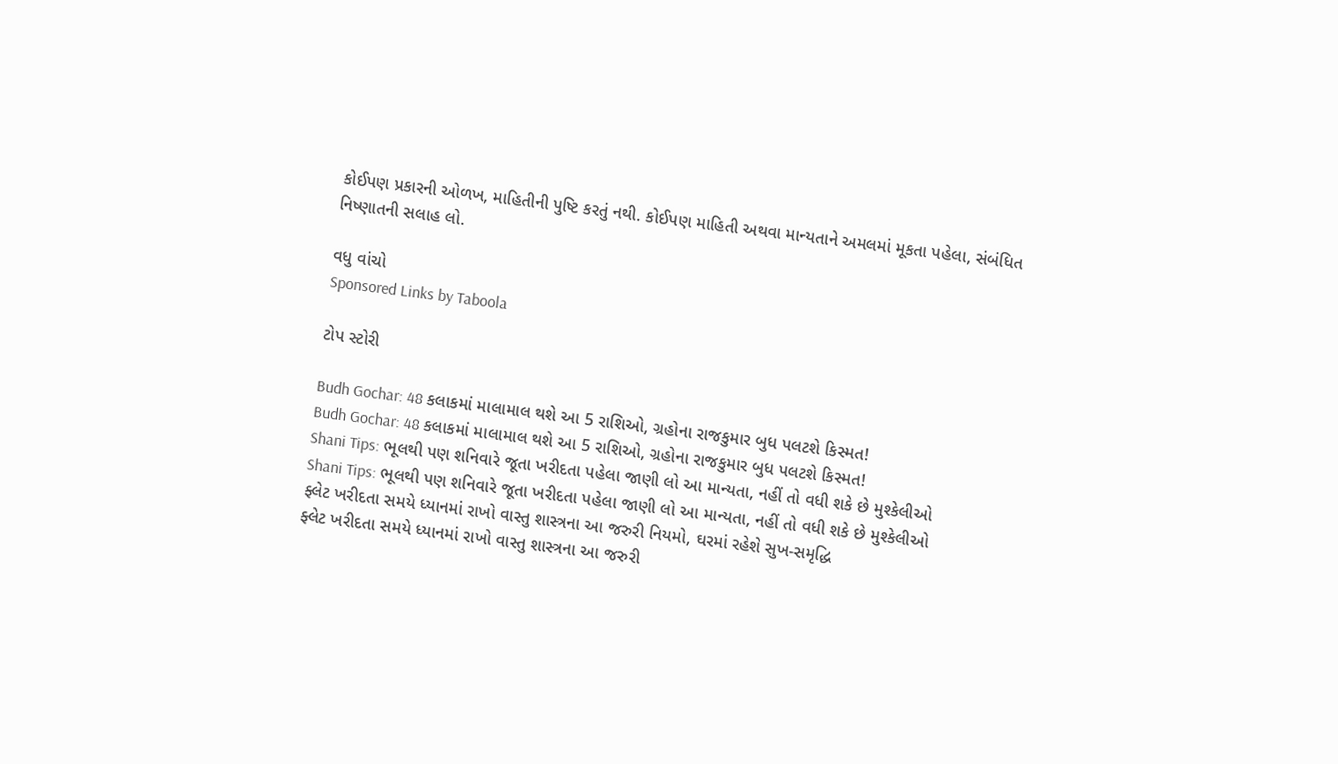કોઈપણ પ્રકારની ઓળખ, માહિતીની પુષ્ટિ કરતું નથી. કોઈપણ માહિતી અથવા માન્યતાને અમલમાં મૂકતા પહેલા, સંબંધિત નિષ્ણાતની સલાહ લો.

વધુ વાંચો
Sponsored Links by Taboola

ટોપ સ્ટોરી

Budh Gochar: 48 કલાકમાં માલામાલ થશે આ 5 રાશિઓ, ગ્રહોના રાજકુમાર બુધ પલટશે કિસ્મત!
Budh Gochar: 48 કલાકમાં માલામાલ થશે આ 5 રાશિઓ, ગ્રહોના રાજકુમાર બુધ પલટશે કિસ્મત!
Shani Tips: ભૂલથી પણ શનિવારે જૂતા ખરીદતા પહેલા જાણી લો આ માન્યતા, નહીં તો વધી શકે છે મુશ્કેલીઓ
Shani Tips: ભૂલથી પણ શનિવારે જૂતા ખરીદતા પહેલા જાણી લો આ માન્યતા, નહીં તો વધી શકે છે મુશ્કેલીઓ
ફ્લેટ ખરીદતા સમયે ધ્યાનમાં રાખો વાસ્તુ શાસ્ત્રના આ જરુરી નિયમો, ઘરમાં રહેશે સુખ-સમૃદ્ધિ
ફ્લેટ ખરીદતા સમયે ધ્યાનમાં રાખો વાસ્તુ શાસ્ત્રના આ જરુરી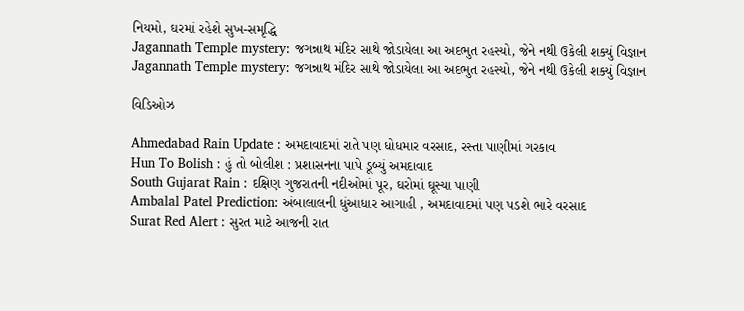નિયમો, ઘરમાં રહેશે સુખ-સમૃદ્ધિ
Jagannath Temple mystery: જગન્નાથ મંદિર સાથે જોડાયેલા આ અદભુત રહસ્યો, જેને નથી ઉકેલી શક્યું વિજ્ઞાન
Jagannath Temple mystery: જગન્નાથ મંદિર સાથે જોડાયેલા આ અદભુત રહસ્યો, જેને નથી ઉકેલી શક્યું વિજ્ઞાન

વિડિઓઝ

Ahmedabad Rain Update : અમદાવાદમાં રાતે પણ ધોધમાર વરસાદ, રસ્તા પાણીમાં ગરકાવ
Hun To Bolish : હું તો બોલીશ : પ્રશાસનના પાપે ડૂબ્યું અમદાવાદ
South Gujarat Rain : દક્ષિણ ગુજરાતની નદીઓમાં પૂર, ઘરોમાં ઘૂસ્યા પાણી
Ambalal Patel Prediction: અંબાલાલની ધુંઆધાર આગાહી , અમદાવાદમાં પણ પડશે ભારે વરસાદ
Surat Red Alert : સુરત માટે આજની રાત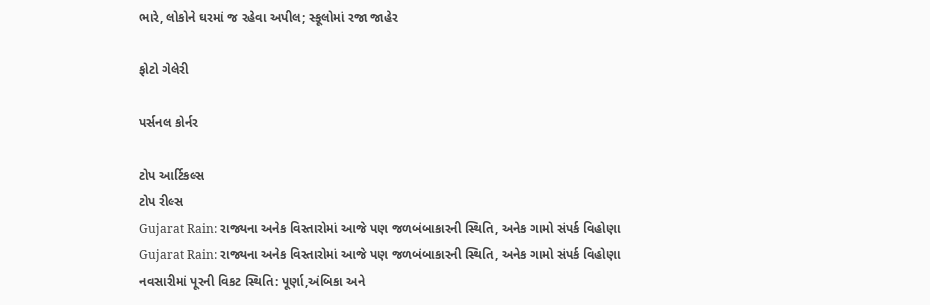ભારે, લોકોને ઘરમાં જ રહેવા અપીલ; સ્કૂલોમાં રજા જાહેર

ફોટો ગેલેરી

પર્સનલ કોર્નર

ટોપ આર્ટિકલ્સ
ટોપ રીલ્સ
Gujarat Rain: રાજ્યના અનેક વિસ્તારોમાં આજે પણ જળબંબાકારની સ્થિતિ, અનેક ગામો સંપર્ક વિહોણા
Gujarat Rain: રાજ્યના અનેક વિસ્તારોમાં આજે પણ જળબંબાકારની સ્થિતિ, અનેક ગામો સંપર્ક વિહોણા
નવસારીમાં પૂરની વિકટ સ્થિતિ: પૂર્ણા,અંબિકા અને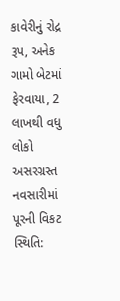કાવેરીનું રોદ્ર રૂપ, અનેક ગામો બેટમાં ફેરવાયા, 2 લાખથી વધુ લોકો અસરગ્રસ્ત
નવસારીમાં પૂરની વિકટ સ્થિતિ: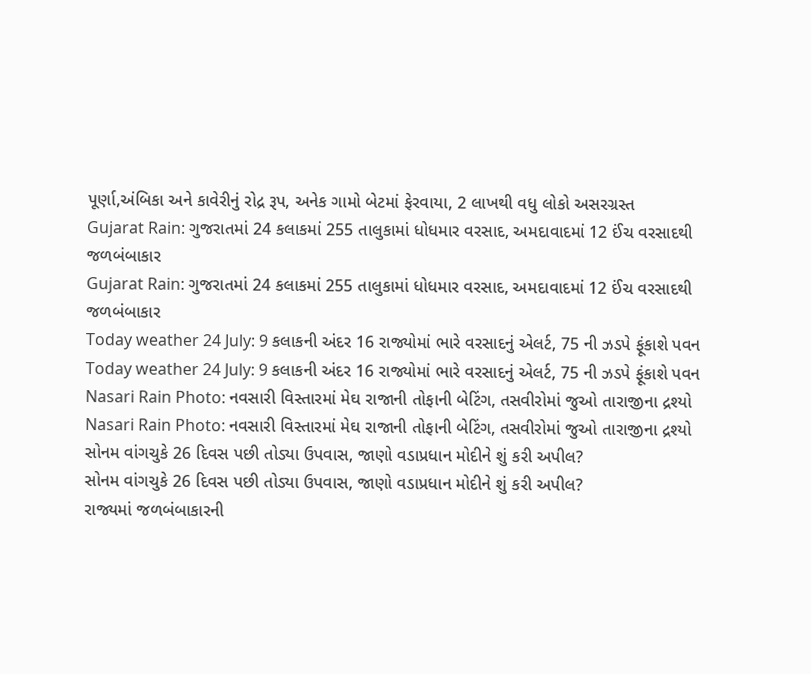પૂર્ણા,અંબિકા અને કાવેરીનું રોદ્ર રૂપ, અનેક ગામો બેટમાં ફેરવાયા, 2 લાખથી વધુ લોકો અસરગ્રસ્ત
Gujarat Rain: ગુજરાતમાં 24 કલાકમાં 255 તાલુકામાં ધોધમાર વરસાદ, અમદાવાદમાં 12 ઈંચ વરસાદથી જળબંબાકાર
Gujarat Rain: ગુજરાતમાં 24 કલાકમાં 255 તાલુકામાં ધોધમાર વરસાદ, અમદાવાદમાં 12 ઈંચ વરસાદથી જળબંબાકાર
Today weather 24 July: 9 કલાકની અંદર 16 રાજ્યોમાં ભારે વરસાદનું એલર્ટ, 75 ની ઝડપે ફૂંકાશે પવન
Today weather 24 July: 9 કલાકની અંદર 16 રાજ્યોમાં ભારે વરસાદનું એલર્ટ, 75 ની ઝડપે ફૂંકાશે પવન
Nasari Rain Photo: નવસારી વિસ્તારમાં મેઘ રાજાની તોફાની બેટિંગ, તસવીરોમાં જુઓ તારાજીના દ્રશ્યો
Nasari Rain Photo: નવસારી વિસ્તારમાં મેઘ રાજાની તોફાની બેટિંગ, તસવીરોમાં જુઓ તારાજીના દ્રશ્યો
સોનમ વાંગચુકે 26 દિવસ પછી તોડ્યા ઉપવાસ, જાણો વડાપ્રધાન મોદીને શું કરી અપીલ?
સોનમ વાંગચુકે 26 દિવસ પછી તોડ્યા ઉપવાસ, જાણો વડાપ્રધાન મોદીને શું કરી અપીલ?
રાજ્યમાં જળબંબાકારની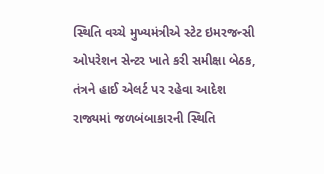સ્થિતિ વચ્ચે મુખ્યમંત્રીએ સ્ટેટ ઇમરજન્સી ઓપરેશન સેન્ટર ખાતે કરી સમીક્ષા બેઠક, તંત્રને હાઈ એલર્ટ પર રહેવા આદેશ
રાજ્યમાં જળબંબાકારની સ્થિતિ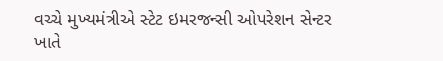વચ્ચે મુખ્યમંત્રીએ સ્ટેટ ઇમરજન્સી ઓપરેશન સેન્ટર ખાતે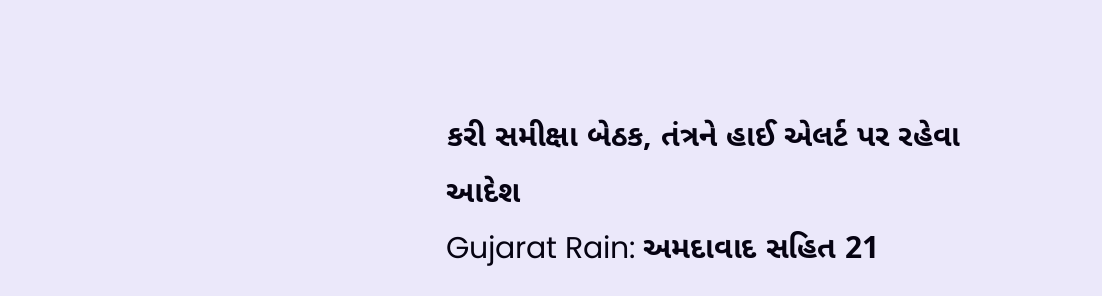કરી સમીક્ષા બેઠક, તંત્રને હાઈ એલર્ટ પર રહેવા આદેશ
Gujarat Rain: અમદાવાદ સહિત 21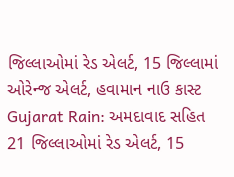જિલ્લાઓમાં રેડ એલર્ટ, 15 જિલ્લામાં ઓરેન્જ એલર્ટ, હવામાન નાઉ કાસ્ટ
Gujarat Rain: અમદાવાદ સહિત 21 જિલ્લાઓમાં રેડ એલર્ટ, 15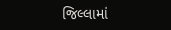જિલ્લામાં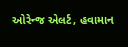ઓરેન્જ એલર્ટ, હવામાન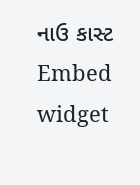નાઉ કાસ્ટ
Embed widget